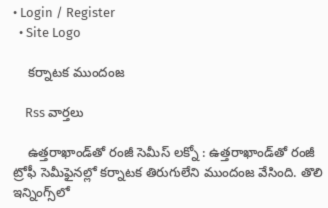• Login / Register
  • Site Logo

    కర్నాటక ముందంజ

    Rss వార్తలు

    ఉత్తరాఖాండ్‌తో రంజీ సెమీస్‌ లక్నో : ఉత్తరాఖాండ్‌తో రంజీ ట్రోఫీ సెమీఫైనల్లో కర్నాటక తిరుగులేని ముందంజ వేసింది. తొలి ఇన్నింగ్స్‌లో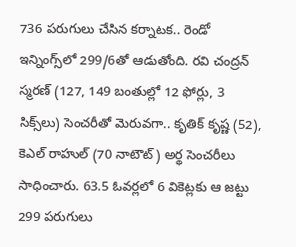736 పరుగులు చేసిన కర్నాటక.. రెండో ఇన్నింగ్స్‌లో 299/6తో ఆడుతోంది. రవి చంద్రన్‌ స్మరణ్‌ (127, 149 బంతుల్లో 12 ఫోర్లు, 3 సిక్స్‌లు) సెంచరీతో మెరువగా.. కృతిక్‌ కృష్ణ (52), కెఎల్‌ రాహుల్‌ (70 నాటౌట్‌) అర్థ సెంచరీలు సాధించారు. 63.5 ఓవర్లలో 6 వికెట్లకు ఆ జట్టు 299 పరుగులు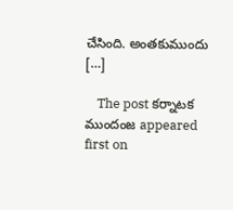చేసింది. అంతకుముందు […]

    The post కర్నాటక ముందంజ appeared first on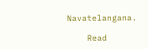Navatelangana.

    Read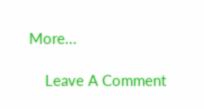More...

    Leave A Comment